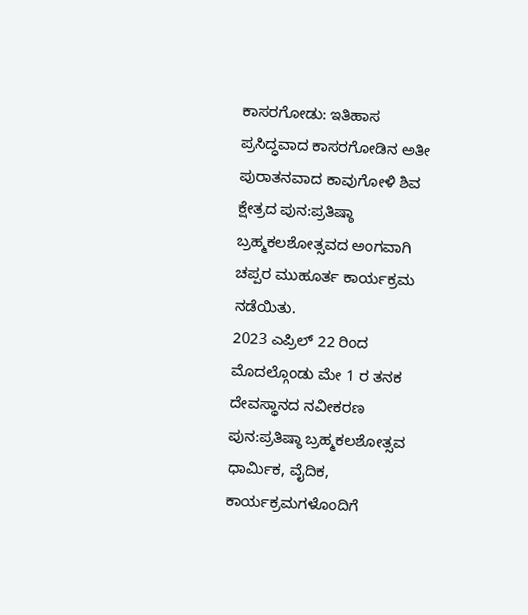ಕಾಸರಗೋಡು: ಇತಿಹಾಸ ಪ್ರಸಿದ್ಧವಾದ ಕಾಸರಗೋಡಿನ ಅತೀ ಪುರಾತನವಾದ ಕಾವುಗೋಳಿ ಶಿವ ಕ್ಷೇತ್ರದ ಪುನ:ಪ್ರತಿಷ್ಠಾ ಬ್ರಹ್ಮಕಲಶೋತ್ಸವದ ಅಂಗವಾಗಿ ಚಪ್ಪರ ಮುಹೂರ್ತ ಕಾರ್ಯಕ್ರಮ ನಡೆಯಿತು.
2023 ಎಪ್ರಿಲ್ 22 ರಿಂದ ಮೊದಲ್ಗೊಂಡು ಮೇ 1 ರ ತನಕ ದೇವಸ್ಥಾನದ ನವೀಕರಣ ಪುನ:ಪ್ರತಿಷ್ಠಾ ಬ್ರಹ್ಮಕಲಶೋತ್ಸವ ಧಾರ್ಮಿಕ, ವೈದಿಕ, ಕಾರ್ಯಕ್ರಮಗಳೊಂದಿಗೆ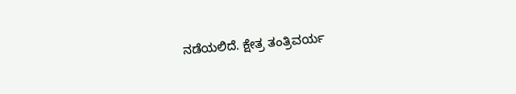ನಡೆಯಲಿದೆ. ಕ್ಷೇತ್ರ ತಂತ್ರಿವರ್ಯ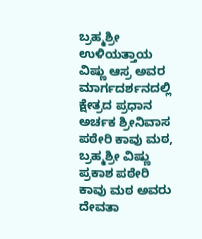ಬ್ರಹ್ಮಶ್ರೀ ಉಳಿಯತ್ತಾಯ ವಿಷ್ಣು ಆಸ್ರ ಅವರ ಮಾರ್ಗದರ್ಶನದಲ್ಲಿ ಕ್ಷೇತ್ರದ ಪ್ರಧಾನ ಅರ್ಚಕ ಶ್ರೀನಿವಾಸ ಪಠೇರಿ ಕಾವು ಮಠ, ಬ್ರಹ್ಮಶ್ರೀ ವಿಷ್ಣು ಪ್ರಕಾಶ ಪಠೇರಿ ಕಾವು ಮಠ ಅವರು ದೇವತಾ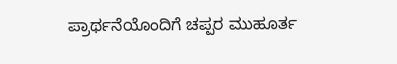ಪ್ರಾರ್ಥನೆಯೊಂದಿಗೆ ಚಪ್ಪರ ಮುಹೂರ್ತ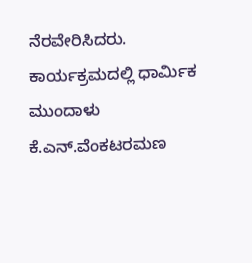ನೆರವೇರಿಸಿದರು.
ಕಾರ್ಯಕ್ರಮದಲ್ಲಿ ಧಾರ್ಮಿಕ ಮುಂದಾಳು ಕೆ.ಎನ್.ವೆಂಕಟರಮಣ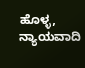ಹೊಳ್ಳ, ನ್ಯಾಯವಾದಿ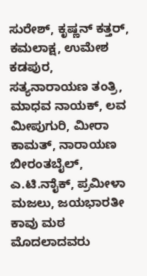ಸುರೇಶ್, ಕೃಷ್ಣನ್ ಕತ್ತರ್, ಕಮಲಾಕ್ಷ, ಉಮೇಶ ಕಡಪುರ, ಸತ್ಯನಾರಾಯಣ ತಂತ್ರಿ, ಮಾಧವ ನಾಯಕ್, ಲವ ಮೀಪುಗುರಿ, ಮೀರಾ ಕಾಮತ್, ನಾರಾಯಣ ಬೀರಂತಬೈಲ್, ಎ.ಟಿ.ನಾೈಕ್, ಪ್ರಮೀಳಾ ಮಜಲು, ಜಯಭಾರತೀ ಕಾವು ಮಠ ಮೊದಲಾದವರು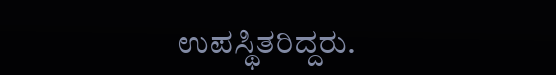ಉಪಸ್ಥಿತರಿದ್ದರು.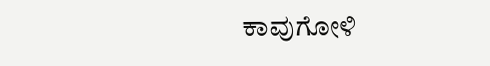ಕಾವುಗೋಳಿ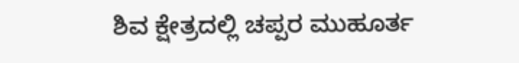ಶಿವ ಕ್ಷೇತ್ರದಲ್ಲಿ ಚಪ್ಪರ ಮುಹೂರ್ತ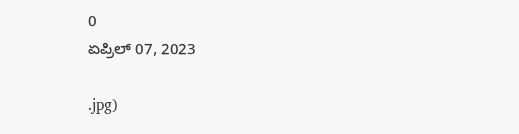0
ಏಪ್ರಿಲ್ 07, 2023

.jpg)